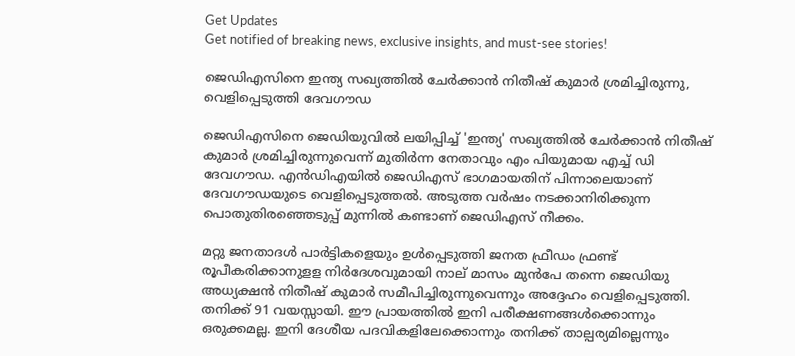Get Updates
Get notified of breaking news, exclusive insights, and must-see stories!

ജെഡിഎസിനെ ഇന്ത്യ സഖ്യത്തിൽ ചേർക്കാൻ നിതീഷ് കുമാർ ശ്രമിച്ചിരുന്നു, വെളിപ്പെടുത്തി ദേവഗൗഡ

ജെഡിഎസിനെ ജെഡിയുവിൽ ലയിപ്പിച്ച് 'ഇന്ത്യ' സഖ്യത്തിൽ ചേർക്കാൻ നിതീഷ് കുമാർ ശ്രമിച്ചിരുന്നുവെന്ന് മുതിർന്ന നേതാവും എം പിയുമായ എച്ച് ഡി ദേവഗൗഡ. എൻഡിഎയിൽ ജെഡിഎസ് ഭാഗമായതിന് പിന്നാലെയാണ് ദേവഗൗഡയുടെ വെളിപ്പെടുത്തൽ. അടുത്ത വർഷം നടക്കാനിരിക്കുന്ന പൊതുതിരഞ്ഞെടുപ്പ് മുന്നിൽ കണ്ടാണ് ജെഡിഎസ് നീക്കം.

മറ്റു ജനതാദൾ പാർട്ടികളെയും ഉൾപ്പെടുത്തി ജനത ഫ്രീഡം ഫ്രണ്ട് രൂപീകരിക്കാനുളള നിർദേശവുമായി നാല് മാസം മുൻപേ തന്നെ ജെഡിയു അധ്യക്ഷൻ നിതീഷ് കുമാർ സമീപിച്ചിരുന്നുവെന്നും അദ്ദേഹം വെളിപ്പെടുത്തി. തനിക്ക് 91 വയസ്സായി. ഈ പ്രായത്തിൽ ഇനി പരീക്ഷണങ്ങൾക്കൊന്നും ഒരുക്കമല്ല. ഇനി ദേശീയ പദവികളിലേക്കൊന്നും തനിക്ക് താല്പര്യമില്ലെന്നും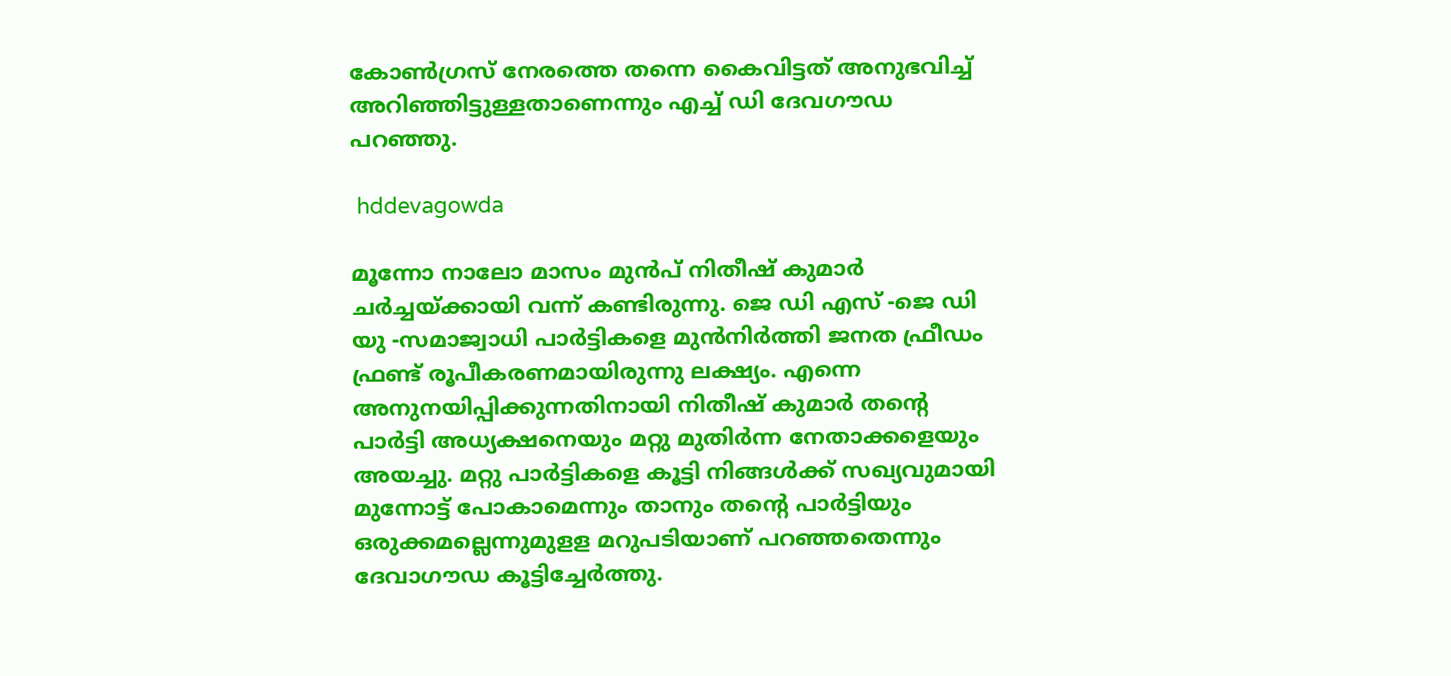കോൺഗ്രസ് നേരത്തെ തന്നെ കൈവിട്ടത് അനുഭവിച്ച് അറിഞ്ഞിട്ടുള്ളതാണെന്നും എച്ച് ഡി ദേവഗൗഡ പറഞ്ഞു.

 hddevagowda

മൂന്നോ നാലോ മാസം മുൻപ് നിതീഷ് കുമാർ ചർച്ചയ്ക്കായി വന്ന് കണ്ടിരുന്നു. ജെ ഡി എസ് -ജെ ഡി യു -സമാജ്വാധി പാർട്ടികളെ മുൻനിർത്തി ജനത ഫ്രീഡം ഫ്രണ്ട് രൂപീകരണമായിരുന്നു ലക്ഷ്യം. എന്നെ അനുനയിപ്പിക്കുന്നതിനായി നിതീഷ് കുമാർ തന്റെ പാർട്ടി അധ്യക്ഷനെയും മറ്റു മുതിർന്ന നേതാക്കളെയും അയച്ചു. മറ്റു പാർട്ടികളെ കൂട്ടി നിങ്ങൾക്ക് സഖ്യവുമായി മുന്നോട്ട് പോകാമെന്നും താനും തന്റെ പാർട്ടിയും ഒരുക്കമല്ലെന്നുമുളള മറുപടിയാണ് പറഞ്ഞതെന്നും ദേവാഗൗഡ കൂട്ടിച്ചേർത്തു.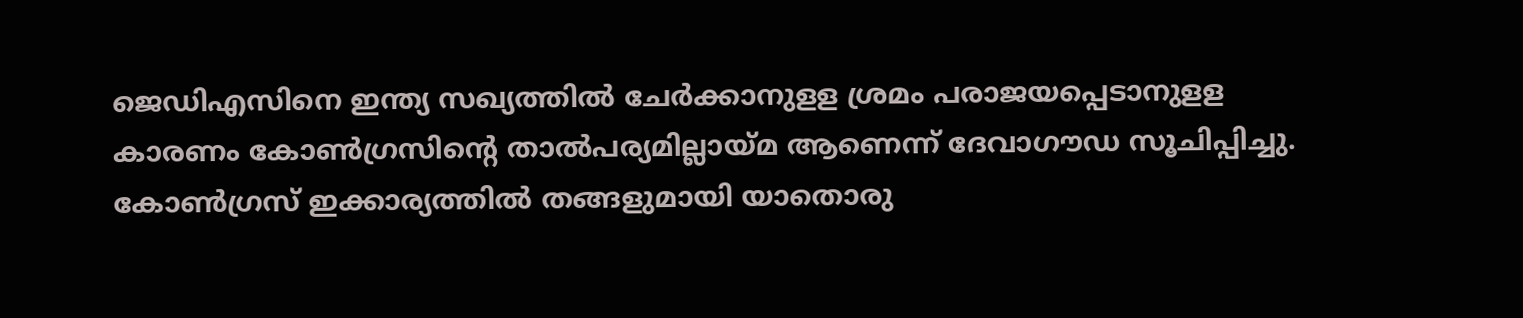ജെഡിഎസിനെ ഇന്ത്യ സഖ്യത്തിൽ ചേർക്കാനുളള ശ്രമം പരാജയപ്പെടാനുളള കാരണം കോൺഗ്രസിന്റെ താൽപര്യമില്ലായ്മ ആണെന്ന് ദേവാഗൗഡ സൂചിപ്പിച്ചു. കോൺഗ്രസ് ഇക്കാര്യത്തിൽ തങ്ങളുമായി യാതൊരു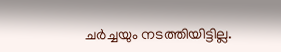ചർച്ചയും നടത്തിയിട്ടില്ല.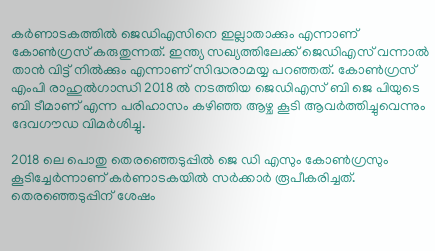കർണാടകത്തിൽ ജെഡിഎസിനെ ഇല്ലാതാക്കും എന്നാണ് കോൺഗ്രസ് കരുതുന്നത്. ഇന്ത്യ സഖ്യത്തിലേക്ക് ജെഡിഎസ് വന്നാൽ താൻ വിട്ട് നിൽക്കും എന്നാണ് സിദ്ധരാമയ്യ പറഞ്ഞത്. കോൺഗ്രസ്‌ എംപി രാഹുൽഗാന്ധി 2018 ൽ നടത്തിയ ജെഡിഎസ് ബി ജെ പിയുടെ ബി ടീമാണ് എന്ന പരിഹാസം കഴിഞ്ഞ ആഴ്ച കൂടി ആവർത്തിച്ചുവെന്നും ദേവഗൗഡ വിമർശിച്ചു.

2018 ലെ പൊതു തെരഞ്ഞെടുപ്പിൽ ജെ ഡി എസും കോൺഗ്രസും കൂടിച്ചേർന്നാണ് കർണാടകയിൽ സർക്കാർ രൂപീകരിച്ചത്. തെരഞ്ഞെടുപ്പിന് ശേഷം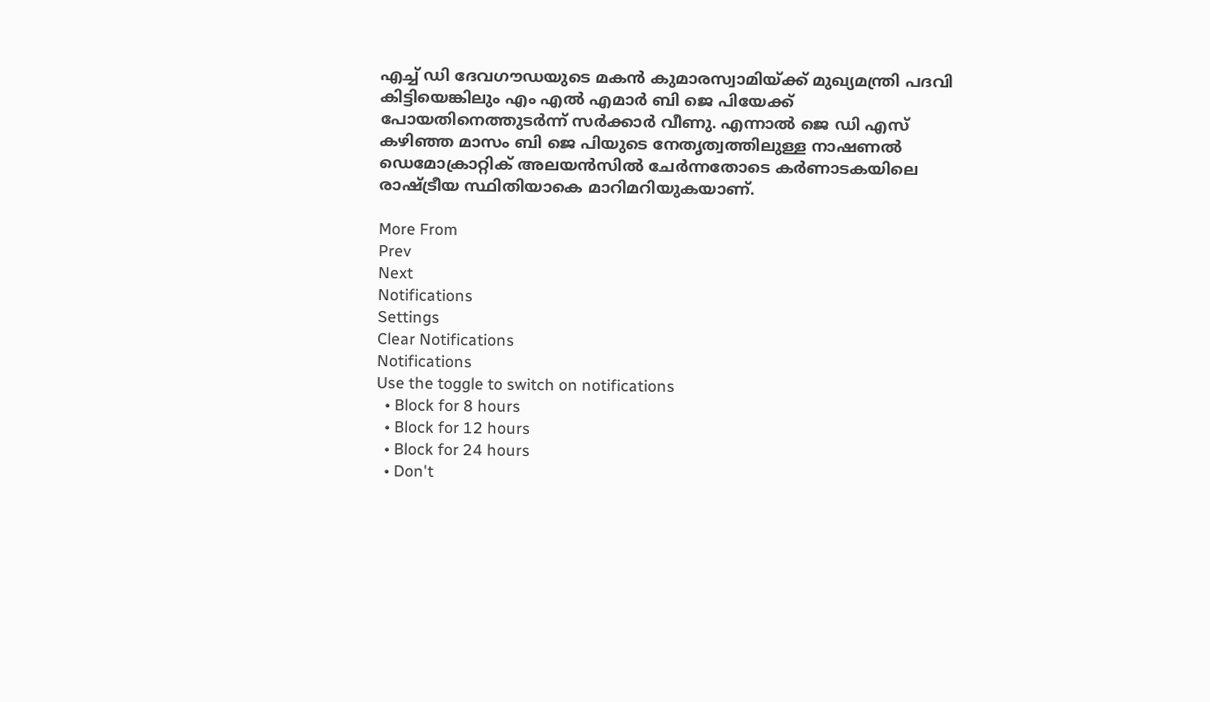എച്ച് ഡി ദേവഗൗ‍‍ഡയുടെ മകൻ കുമാരസ്വാമിയ്ക്ക് മുഖ്യമന്ത്രി പദവി കിട്ടിയെങ്കിലും എം എൽ എമാർ ബി ജെ പിയേക്ക് പോയതിനെത്തുടർന്ന് സർക്കാർ വീണു. എന്നാൽ ജെ ഡി എസ് കഴിഞ്ഞ മാസം ബി ജെ പിയുടെ നേതൃത്വത്തിലുള്ള നാഷണൽ ഡെമോക്രാറ്റിക് അലയൻസിൽ ചേർന്നതോടെ കർണാടകയിലെ രാഷ്ട്രീയ സ്ഥിതിയാകെ മാറിമറിയുകയാണ്.

More From
Prev
Next
Notifications
Settings
Clear Notifications
Notifications
Use the toggle to switch on notifications
  • Block for 8 hours
  • Block for 12 hours
  • Block for 24 hours
  • Don't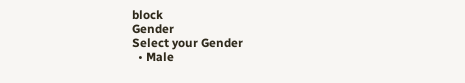block
Gender
Select your Gender
  • Male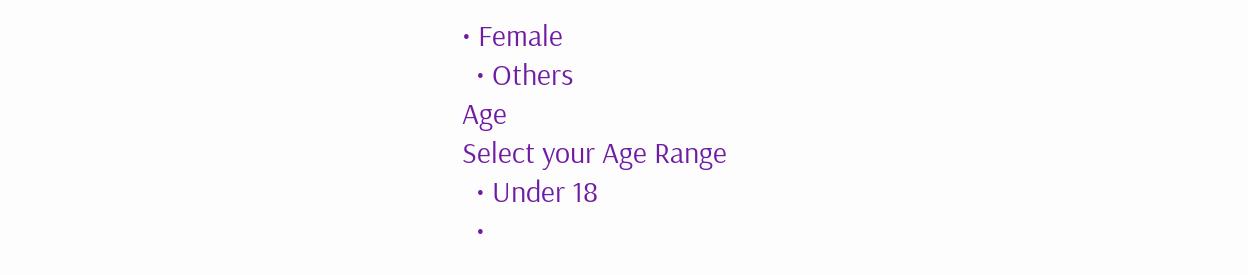• Female
  • Others
Age
Select your Age Range
  • Under 18
  •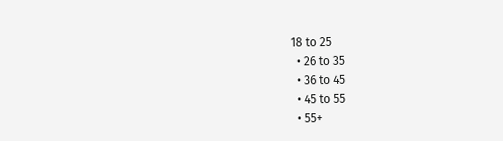18 to 25
  • 26 to 35
  • 36 to 45
  • 45 to 55
  • 55+